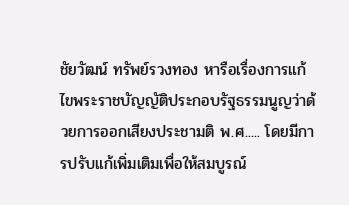ชัยวัฒน์ ทรัพย์รวงทอง หารือเรื่องการแก้ไขพระราชบัญญัติประกอบรัฐธรรมนูญว่าด้วยการออกเสียงประชามติ พ.ศ..... โดยมีการปรับแก้เพิ่มเติมเพื่อให้สมบูรณ์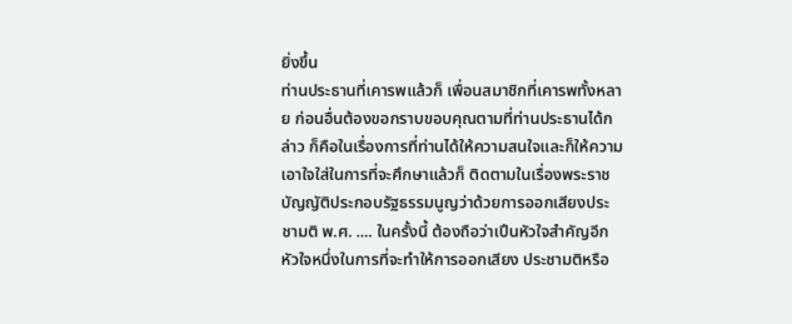ยิ่งขึ้น
ท่านประธานที่เคารพแล้วก็ เพื่อนสมาชิกที่เคารพทั้งหลาย ก่อนอื่นต้องขอกราบขอบคุณตามที่ท่านประธานได้กล่าว ก็คือในเรื่องการที่ท่านได้ให้ความสนใจและก็ให้ความเอาใจใส่ในการที่จะศึกษาแล้วก็ ติดตามในเรื่องพระราชบัญญัติประกอบรัฐธรรมนูญว่าด้วยการออกเสียงประชามติ พ.ศ. .... ในครั้งนี้ ต้องถือว่าเปึนหัวใจสําคัญอีกหัวใจหนึ่งในการที่จะทําให้การออกเสียง ประชามติหรือ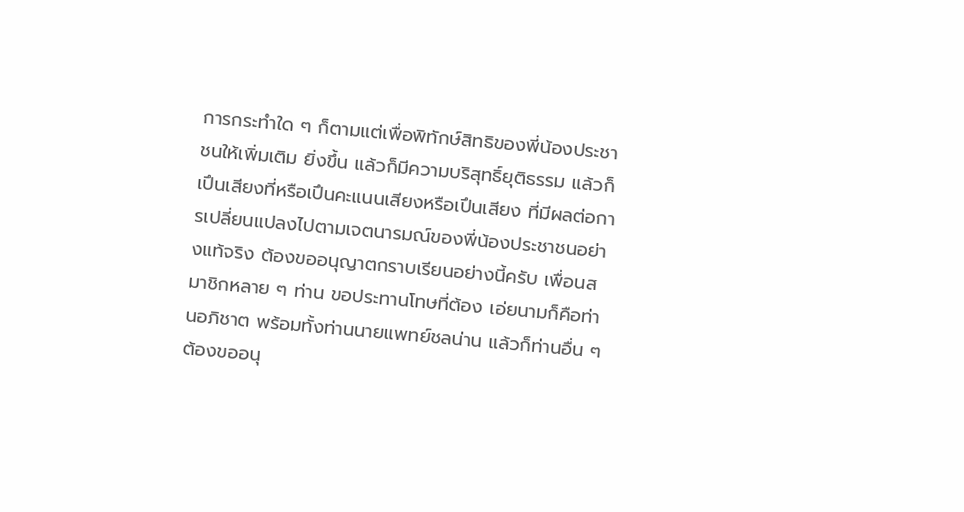การกระทําใด ๆ ก็ตามแต่เพื่อพิทักษ์สิทธิของพี่น้องประชาชนให้เพิ่มเติม ยิ่งขึ้น แล้วก็มีความบริสุทธิ์ยุติธรรม แล้วก็เปึนเสียงที่หรือเปึนคะแนนเสียงหรือเปึนเสียง ที่มีผลต่อการเปลี่ยนแปลงไปตามเจตนารมณ์ของพี่น้องประชาชนอย่างแท้จริง ต้องขออนุญาตกราบเรียนอย่างนี้ครับ เพื่อนสมาชิกหลาย ๆ ท่าน ขอประทานโทษที่ต้อง เอ่ยนามก็คือท่านอภิชาต พร้อมทั้งท่านนายแพทย์ชลน่าน แล้วก็ท่านอื่น ๆ ต้องขออนุ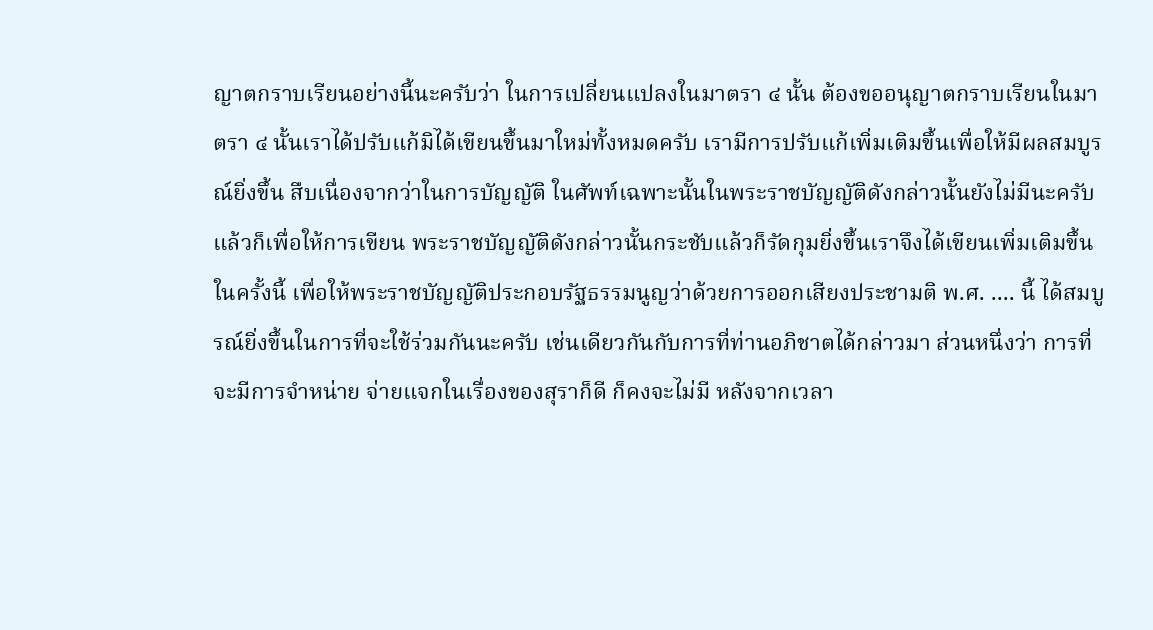ญาตกราบเรียนอย่างนี้นะครับว่า ในการเปลี่ยนแปลงในมาตรา ๔ นั้น ต้องขออนุญาตกราบเรียนในมาตรา ๔ นั้นเราได้ปรับแก้มิได้เขียนขึ้นมาใหม่ทั้งหมดครับ เรามีการปรับแก้เพิ่มเติมขึ้นเพื่อให้มีผลสมบูรณ์ยิ่งขึ้น สืบเนื่องจากว่าในการบัญญัติ ในศัพท์เฉพาะนั้นในพระราชบัญญัติดังกล่าวนั้นยังไม่มีนะครับ แล้วก็เพื่อให้การเขียน พระราชบัญญัติดังกล่าวนั้นกระชับแล้วก็รัดกุมยิ่งขึ้นเราจึงได้เขียนเพิ่มเติมขึ้นในครั้งนี้ เพื่อให้พระราชบัญญัติประกอบรัฐธรรมนูญว่าด้วยการออกเสียงประชามติ พ.ศ. .... นี้ ได้สมบูรณ์ยิ่งขึ้นในการที่จะใช้ร่วมกันนะครับ เช่นเดียวกันกับการที่ท่านอภิชาตได้กล่าวมา ส่วนหนึ่งว่า การที่จะมีการจําหน่าย จ่ายแจกในเรื่องของสุราก็ดี ก็คงจะไม่มี หลังจากเวลา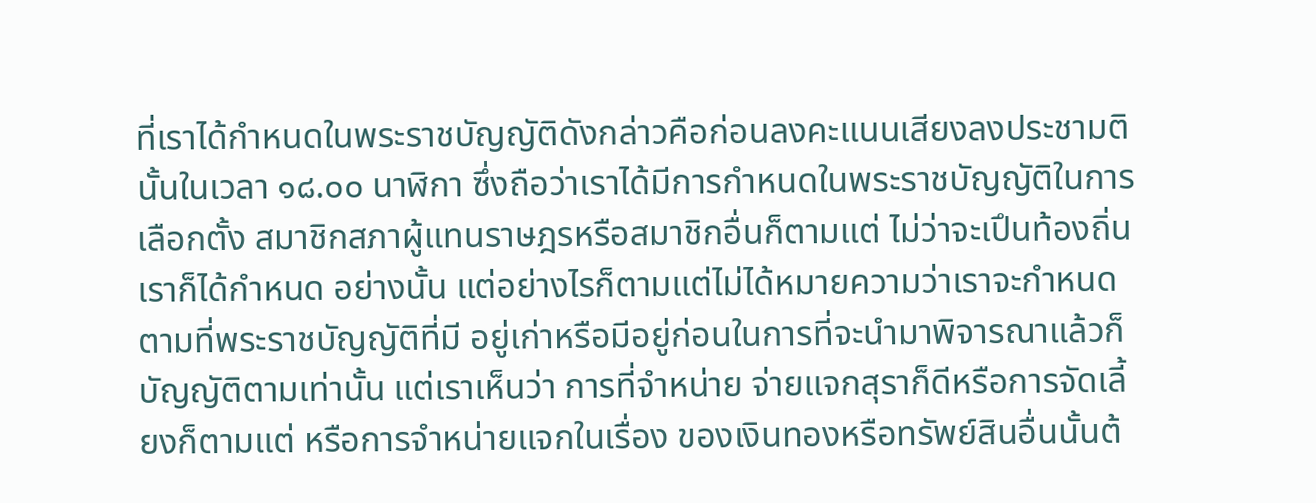ที่เราได้กําหนดในพระราชบัญญัติดังกล่าวคือก่อนลงคะแนนเสียงลงประชามตินั้นในเวลา ๑๘.๐๐ นาฬิกา ซึ่งถือว่าเราได้มีการกําหนดในพระราชบัญญัติในการเลือกตั้ง สมาชิกสภาผู้แทนราษฎรหรือสมาชิกอื่นก็ตามแต่ ไม่ว่าจะเปึนท้องถิ่นเราก็ได้กําหนด อย่างนั้น แต่อย่างไรก็ตามแต่ไม่ได้หมายความว่าเราจะกําหนดตามที่พระราชบัญญัติที่มี อยู่เก่าหรือมีอยู่ก่อนในการที่จะนํามาพิจารณาแล้วก็บัญญัติตามเท่านั้น แต่เราเห็นว่า การที่จําหน่าย จ่ายแจกสุราก็ดีหรือการจัดเลี้ยงก็ตามแต่ หรือการจําหน่ายแจกในเรื่อง ของเงินทองหรือทรัพย์สินอื่นนั้นต้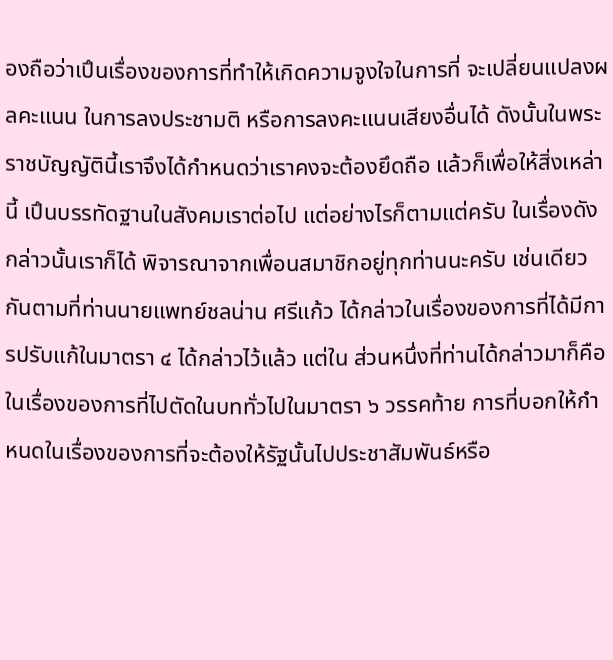องถือว่าเปึนเรื่องของการที่ทําให้เกิดความจูงใจในการที่ จะเปลี่ยนแปลงผลคะแนน ในการลงประชามติ หรือการลงคะแนนเสียงอื่นได้ ดังนั้นในพระราชบัญญัตินี้เราจึงได้กําหนดว่าเราคงจะต้องยึดถือ แล้วก็เพื่อให้สิ่งเหล่านี้ เปึนบรรทัดฐานในสังคมเราต่อไป แต่อย่างไรก็ตามแต่ครับ ในเรื่องดังกล่าวนั้นเราก็ได้ พิจารณาจากเพื่อนสมาชิกอยู่ทุกท่านนะครับ เช่นเดียวกันตามที่ท่านนายแพทย์ชลน่าน ศรีแก้ว ได้กล่าวในเรื่องของการที่ได้มีการปรับแก้ในมาตรา ๔ ได้กล่าวไว้แล้ว แต่ใน ส่วนหนึ่งที่ท่านได้กล่าวมาก็คือในเรื่องของการที่ไปตัดในบททั่วไปในมาตรา ๖ วรรคท้าย การที่บอกให้กําหนดในเรื่องของการที่จะต้องให้รัฐนั้นไปประชาสัมพันธ์หรือ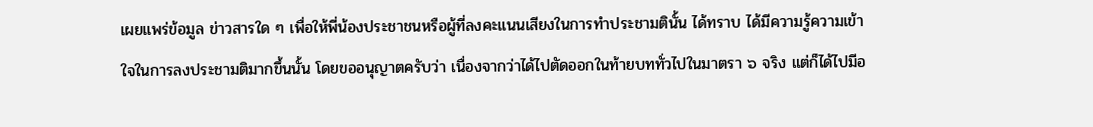เผยแพร่ข้อมูล ข่าวสารใด ๆ เพื่อให้พี่น้องประชาชนหรือผู้ที่ลงคะแนนเสียงในการทําประชามตินั้น ได้ทราบ ได้มีความรู้ความเข้าใจในการลงประชามติมากขึ้นนั้น โดยขออนุญาตครับว่า เนื่องจากว่าได้ไปตัดออกในท้ายบททั่วไปในมาตรา ๖ จริง แต่ก็ได้ไปมีอ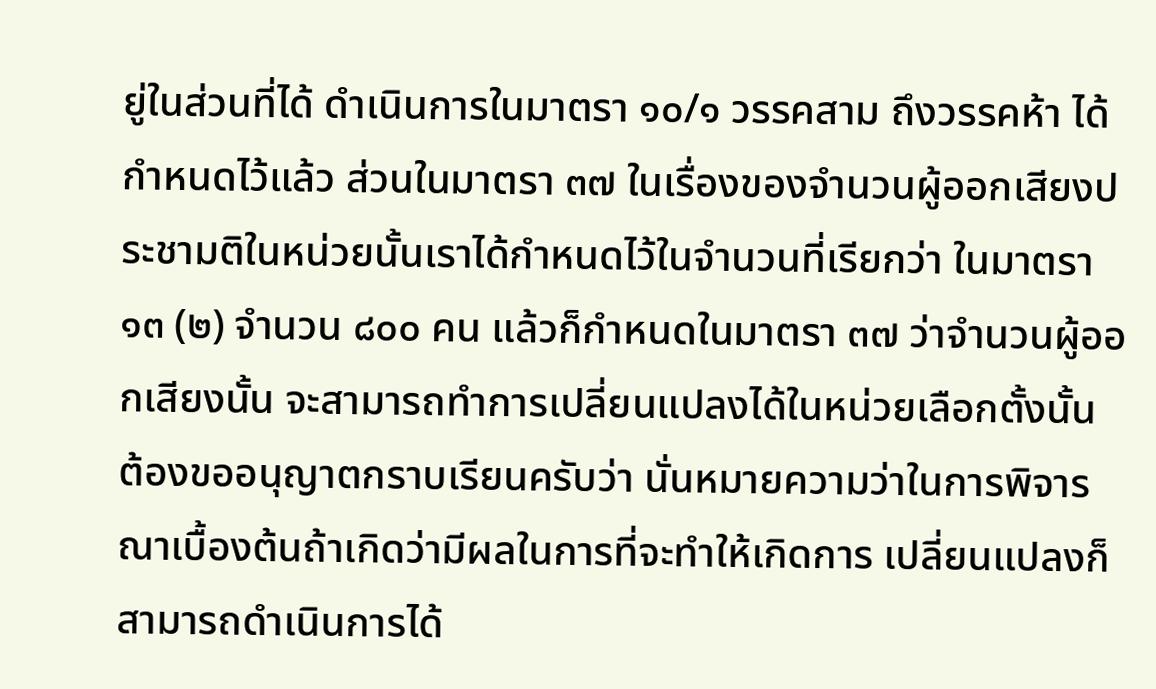ยู่ในส่วนที่ได้ ดําเนินการในมาตรา ๑๐/๑ วรรคสาม ถึงวรรคห้า ได้กําหนดไว้แล้ว ส่วนในมาตรา ๓๗ ในเรื่องของจํานวนผู้ออกเสียงประชามติในหน่วยนั้นเราได้กําหนดไว้ในจํานวนที่เรียกว่า ในมาตรา ๑๓ (๒) จํานวน ๘๐๐ คน แล้วก็กําหนดในมาตรา ๓๗ ว่าจํานวนผู้ออกเสียงนั้น จะสามารถทําการเปลี่ยนแปลงได้ในหน่วยเลือกตั้งนั้น ต้องขออนุญาตกราบเรียนครับว่า นั่นหมายความว่าในการพิจารณาเบื้องต้นถ้าเกิดว่ามีผลในการที่จะทําให้เกิดการ เปลี่ยนแปลงก็สามารถดําเนินการได้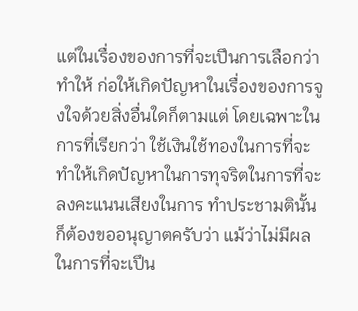แต่ในเรื่องของการที่จะเปึนการเลือกว่าทําให้ ก่อให้เกิดปัญหาในเรื่องของการจูงใจด้วยสิ่งอื่นใดก็ตามแต่ โดยเฉพาะในการที่เรียกว่า ใช้เงินใช้ทองในการที่จะทําให้เกิดปัญหาในการทุจริตในการที่จะลงคะแนนเสียงในการ ทําประชามตินั้นก็ต้องขออนุญาตครับว่า แม้ว่าไม่มีผลในการที่จะเปึน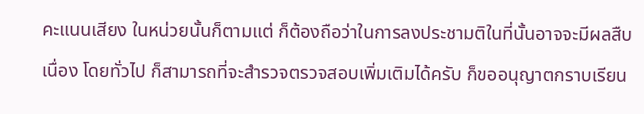คะแนนเสียง ในหน่วยนั้นก็ตามแต่ ก็ต้องถือว่าในการลงประชามติในที่นั้นอาจจะมีผลสืบเนื่อง โดยทั่วไป ก็สามารถที่จะสํารวจตรวจสอบเพิ่มเติมได้ครับ ก็ขออนุญาตกราบเรียน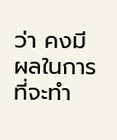ว่า คงมีผลในการที่จะทํา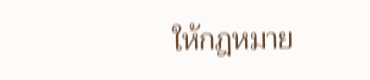ให้กฎหมาย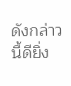ดังกล่าวนี้ดียิ่ง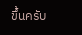ขึ้นครับ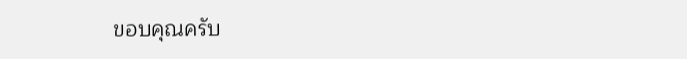ขอบคุณครับ